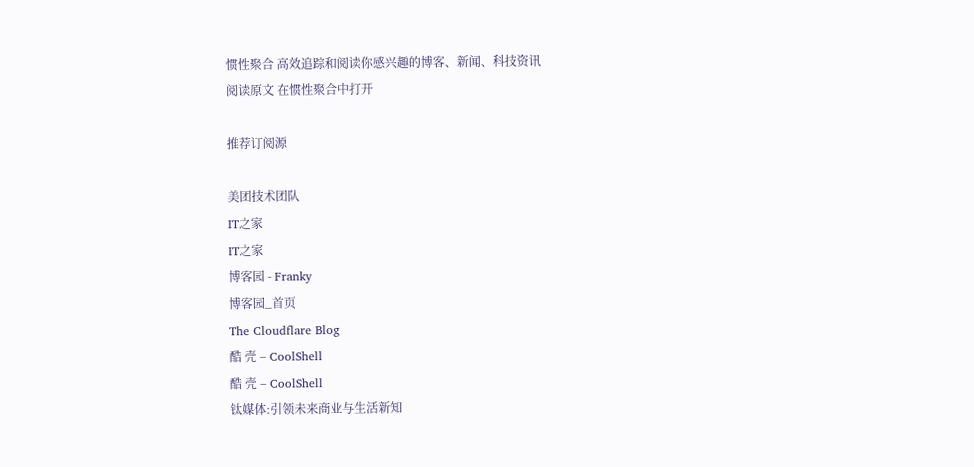惯性聚合 高效追踪和阅读你感兴趣的博客、新闻、科技资讯
阅读原文 在惯性聚合中打开

推荐订阅源

美团技术团队
IT之家
IT之家
博客园 - Franky
博客园_首页
The Cloudflare Blog
酷 壳 – CoolShell
酷 壳 – CoolShell
钛媒体:引领未来商业与生活新知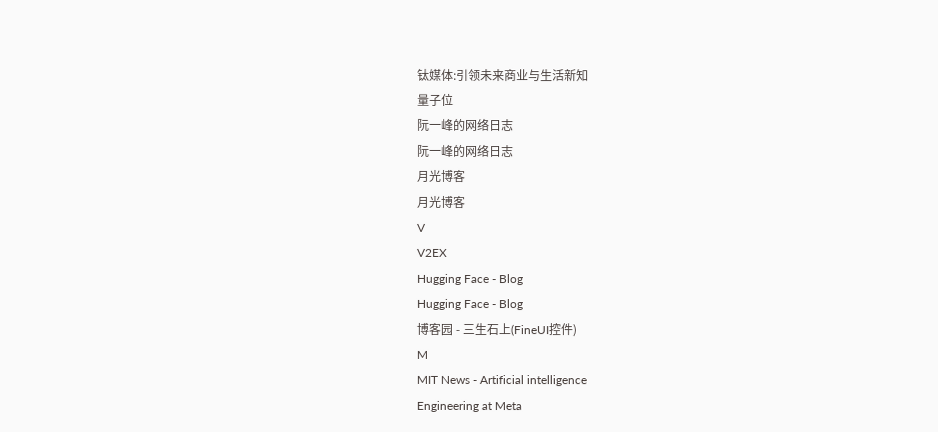钛媒体:引领未来商业与生活新知
量子位
阮一峰的网络日志
阮一峰的网络日志
月光博客
月光博客
V
V2EX
Hugging Face - Blog
Hugging Face - Blog
博客园 - 三生石上(FineUI控件)
M
MIT News - Artificial intelligence
Engineering at Meta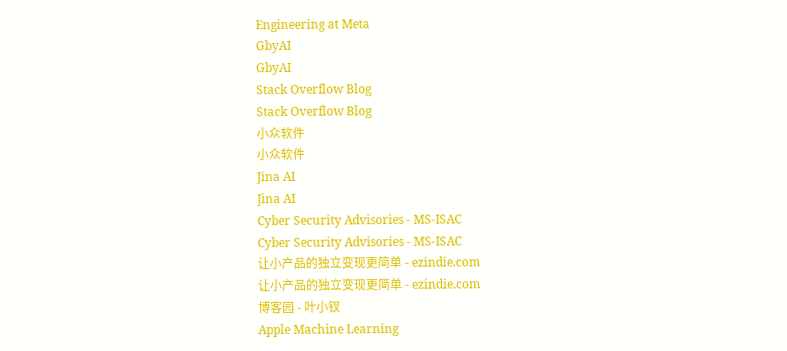Engineering at Meta
GbyAI
GbyAI
Stack Overflow Blog
Stack Overflow Blog
小众软件
小众软件
Jina AI
Jina AI
Cyber Security Advisories - MS-ISAC
Cyber Security Advisories - MS-ISAC
让小产品的独立变现更简单 - ezindie.com
让小产品的独立变现更简单 - ezindie.com
博客园 - 叶小钗
Apple Machine Learning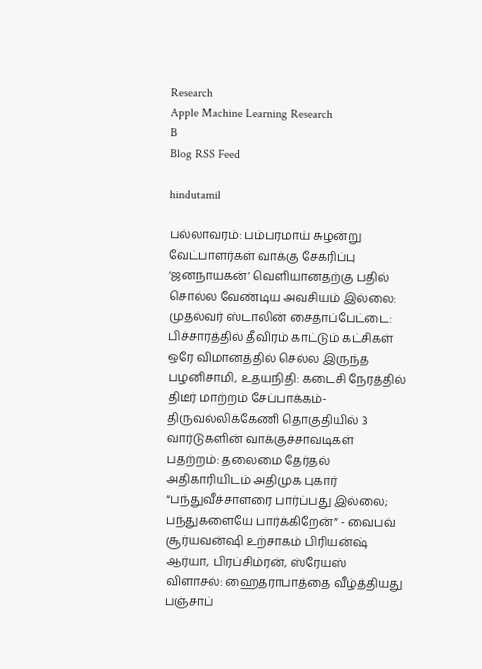Research
Apple Machine Learning Research
B
Blog RSS Feed

hindutamil

பல்லாவரம்: பம்பரமாய் சுழன்று வேட்பாளர்கள் வாக்கு சேகரிப்பு ‘ஜனநாயகன்’ வெளியானதற்கு பதில் சொல்ல வேண்டிய அவசியம் இல்லை: முதல்வர் ஸ்டாலின் சைதாப்பேட்டை: பிச்சாரத்தில் தீவிரம் காட்டும் கட்சிகள் ஒரே விமானத்தில் செல்ல இருந்த பழனிசாமி, உதயநிதி: கடைசி நேரத்தில் திடீர் மாற்றம் சேப்பாக்கம்-திருவல்லிக்கேணி தொகுதியில் 3 வார்டுகளின் வாக்குச்சாவடிகள் பதற்றம்: தலைமை தேர்தல் அதிகாரியிடம் அதிமுக புகார் “பந்துவீச்சாளரை பார்ப்பது இல்லை; பந்துகளையே பார்க்கிறேன்” - வைபவ் சூர்யவன்ஷி உற்சாகம் பிரியன்ஷ் ஆர்யா, பிரப்சிம்ரன், ஸ்ரேயஸ் விளாசல்: ஹைதராபாத்தை வீழ்த்தியது பஞ்சாப்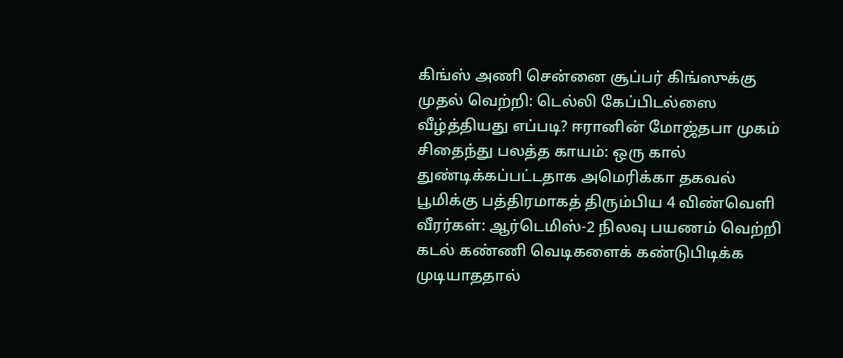கிங்ஸ் அணி சென்னை சூப்பர் கிங்ஸுக்கு முதல் வெற்றி: டெல்லி கேப்பிடல்ஸை வீழ்த்தியது எப்படி? ஈரானின் மோஜ்தபா முகம் சிதைந்து பலத்த காயம்: ஒரு கால் துண்டிக்கப்பட்டதாக அமெரிக்கா தகவல் பூமிக்கு பத்திரமாகத் திரும்பிய 4 விண்வெளி வீரர்கள்: ஆர்டெமிஸ்-2 நிலவு பயணம் வெற்றி கடல் கண்ணி வெடிகளைக் கண்டுபிடிக்க முடியாததால்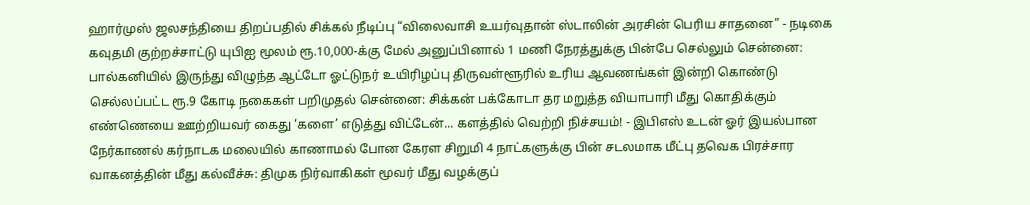ஹார்முஸ் ஜலசந்தியை திறப்பதில் சிக்கல் நீடிப்பு “விலைவாசி உயர்வுதான் ஸ்டாலின் அரசின் பெரிய சாதனை” - நடிகை கவுதமி குற்றச்சாட்டு யுபிஐ மூலம் ரூ.10,000-க்கு மேல் அனுப்பினால் 1 மணி நேரத்துக்கு பின்பே செல்லும் சென்னை: பால்கனியில் இருந்து விழுந்த ஆட்டோ ஓட்டுநர் உயிரிழப்பு திருவள்ளூரில் உரிய ஆவணங்கள் இன்றி கொண்டு செல்லப்பட்ட ரூ.9 கோடி நகைகள் பறிமுதல் சென்னை: சிக்கன் பக்கோடா தர மறுத்த வியாபாரி மீது கொதிக்கும் எண்ணெயை ஊற்றியவர் கைது ‘களை’ எடுத்து விட்டேன்... களத்தில் வெற்றி நிச்சயம்! - இபிஎஸ் உடன் ஓர் இயல்பான நேர்காணல் கர்நாடக மலையில் காணாமல் போன கேரள சிறுமி 4 நாட்களுக்கு பின் சடலமாக மீட்பு தவெக பிரச்சார வாகனத்தின் மீது கல்வீச்சு: திமுக நிர்வாகிகள் மூவர் மீது வழக்குப்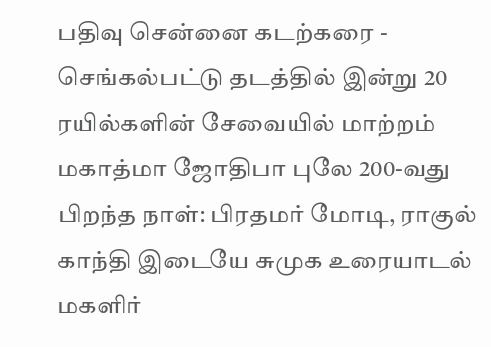பதிவு சென்னை கடற்கரை - செங்கல்பட்டு தடத்தில் இன்று 20 ரயில்களின் சேவையில் மாற்றம் மகாத்மா ஜோதிபா புலே 200-வது பிறந்த நாள்: பிரதமர் மோடி, ராகுல் காந்தி இடையே சுமுக உரையாடல் மகளிர்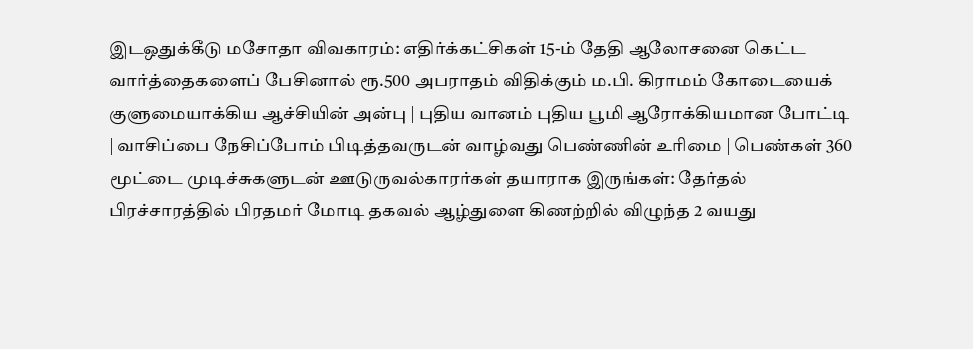இடஒதுக்கீடு மசோதா விவகாரம்: எதிர்க்கட்சிகள் 15-ம் தேதி ஆலோசனை கெட்ட வார்த்தைகளைப் பேசினால் ரூ.500 அபராதம் விதிக்கும் ம.பி. கிராமம் கோடையைக் குளுமையாக்கிய ஆச்சியின் அன்பு | புதிய வானம் புதிய பூமி ஆரோக்கியமான போட்டி | வாசிப்பை நேசிப்போம் பிடித்தவருடன் வாழ்வது பெண்ணின் உரிமை | பெண்கள் 360 மூட்டை முடிச்சுகளுடன் ஊடுருவல்காரர்கள் தயாராக இருங்கள்: தேர்தல் பிரச்சாரத்தில் பிரதமர் மோடி தகவல் ஆழ்துளை கிணற்றில் விழுந்த 2 வயது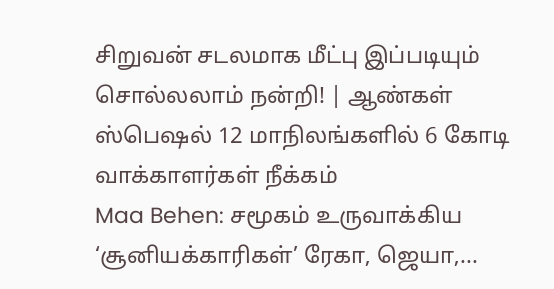சிறுவன் சடலமாக மீட்பு இப்படியும் சொல்லலாம் நன்றி! | ஆண்கள் ஸ்பெஷல் 12 மாநிலங்களில் 6 கோடி வாக்காளர்கள் நீக்கம்
Maa Behen: சமூகம் உருவாக்கிய ‘சூனியக்காரிகள்’ ரேகா, ஜெயா,...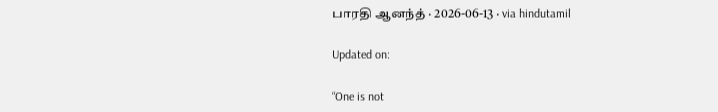பாரதி ஆனந்த் · 2026-06-13 · via hindutamil

Updated on:

“One is not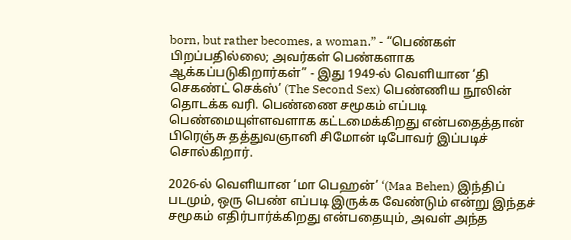born, but rather becomes, a woman.” - “பெண்கள் பிறப்பதில்லை; அவர்கள் பெண்களாக ஆக்கப்படுகிறார்கள்” - இது 1949-ல் வெளியான ‘தி செகண்ட் செக்ஸ்’ (The Second Sex) பெண்ணிய நூலின் தொடக்க வரி. பெண்ணை சமூகம் எப்படி பெண்மையுள்ளவளாக கட்டமைக்கிறது என்பதைத்தான் பிரெஞ்சு தத்துவஞானி சிமோன் டிபோவர் இப்படிச் சொல்கிறார்.

2026-ல் வெளியான ‘மா பெஹன்’ ‘(Maa Behen) இந்திப் படமும், ஒரு பெண் எப்படி இருக்க வேண்டும் என்று இந்தச் சமூகம் எதிர்பார்க்கிறது என்பதையும், அவள் அந்த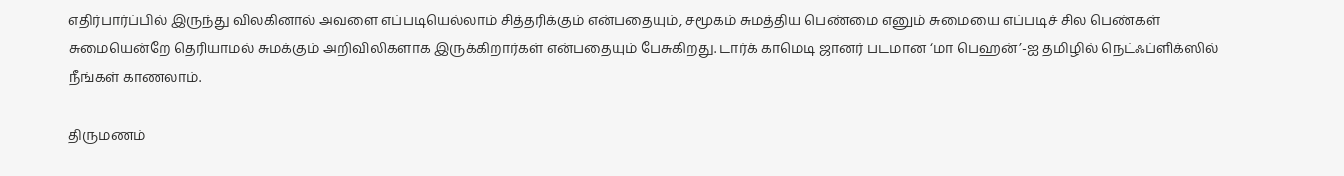எதிர்பார்ப்பில் இருந்து விலகினால் அவளை எப்படியெல்லாம் சித்தரிக்கும் என்பதையும், சமூகம் சுமத்திய பெண்மை எனும் சுமையை எப்படிச் சில பெண்கள் சுமையென்றே தெரியாமல் சுமக்கும் அறிவிலிகளாக இருக்கிறார்கள் என்பதையும் பேசுகிறது. டார்க் காமெடி ஜானர் படமான ‘மா பெஹன்’-ஐ தமிழில் நெட்ஃப்ளிக்ஸில் நீங்கள் காணலாம்.

திருமணம்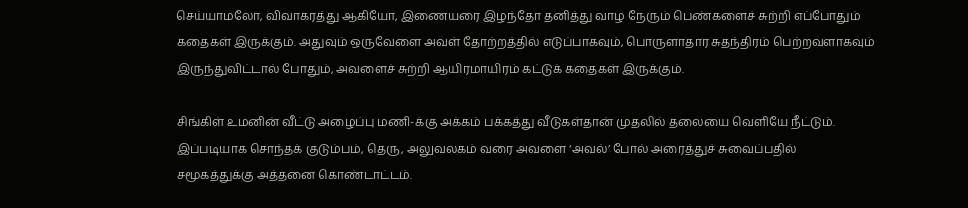செய்யாமலோ, விவாகரத்து ஆகியோ, இணையரை இழந்தோ தனித்து வாழ நேரும் பெண்களைச் சுற்றி எப்போதும் கதைகள் இருக்கும். அதுவும் ஒருவேளை அவள் தோற்றத்தில் எடுப்பாகவும், பொருளாதார சுதந்திரம் பெற்றவளாகவும் இருந்துவிட்டால் போதும், அவளைச் சுற்றி ஆயிரமாயிரம் கட்டுக் கதைகள் இருக்கும்.

சிங்கிள் உமனின் வீட்டு அழைப்பு மணி-க்கு அக்கம் பக்கத்து வீடுகள்தான் முதலில் தலையை வெளியே நீட்டும். இப்படியாக சொந்தக் குடும்பம், தெரு, அலுவலகம் வரை அவளை ‘அவல்’ போல் அரைத்துச் சுவைப்பதில் சமூகத்துக்கு அத்தனை கொண்டாட்டம்.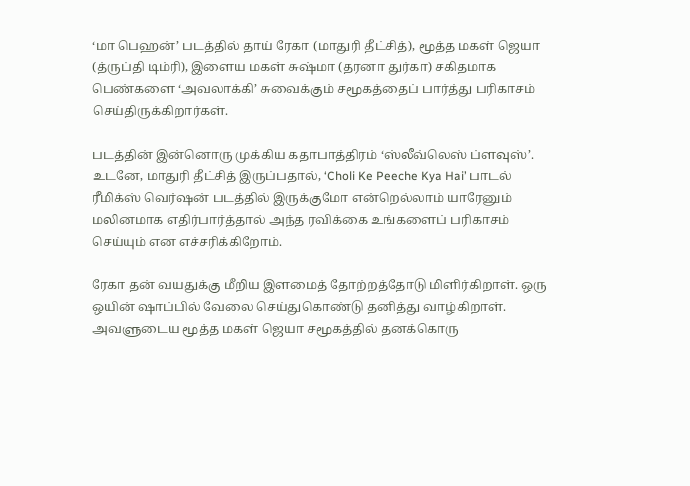‘மா பெஹன்’ படத்தில் தாய் ரேகா (மாதுரி தீட்சித்), மூத்த மகள் ஜெயா (த்ருப்தி டிம்ரி), இளைய மகள் சுஷ்மா (தரனா துர்கா) சகிதமாக பெண்களை ‘அவலாக்கி’ சுவைக்கும் சமூகத்தைப் பார்த்து பரிகாசம் செய்திருக்கிறார்கள்.

படத்தின் இன்னொரு முக்கிய கதாபாத்திரம் ‘ஸ்லீவ்லெஸ் ப்ளவுஸ்’. உடனே, மாதுரி தீட்சித் இருப்பதால், ‘Choli Ke Peeche Kya Hai’ பாடல் ரீமிக்ஸ் வெர்ஷன் படத்தில் இருக்குமோ என்றெல்லாம் யாரேனும் மலினமாக எதிர்பார்த்தால் அந்த ரவிக்கை உங்களைப் பரிகாசம் செய்யும் என எச்சரிக்கிறோம்.

ரேகா தன் வயதுக்கு மீறிய இளமைத் தோற்றத்தோடு மிளிர்கிறாள். ஒரு ஒயின் ஷாப்பில் வேலை செய்துகொண்டு தனித்து வாழ்கிறாள். அவளுடைய மூத்த மகள் ஜெயா சமூகத்தில் தனக்கொரு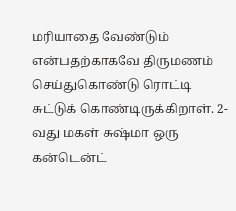மரியாதை வேண்டும் என்பதற்காகவே திருமணம் செய்துகொண்டு ரொட்டி சுட்டுக் கொண்டிருக்கிறாள். 2-வது மகள் சுஷ்மா ஒரு கன்டென்ட்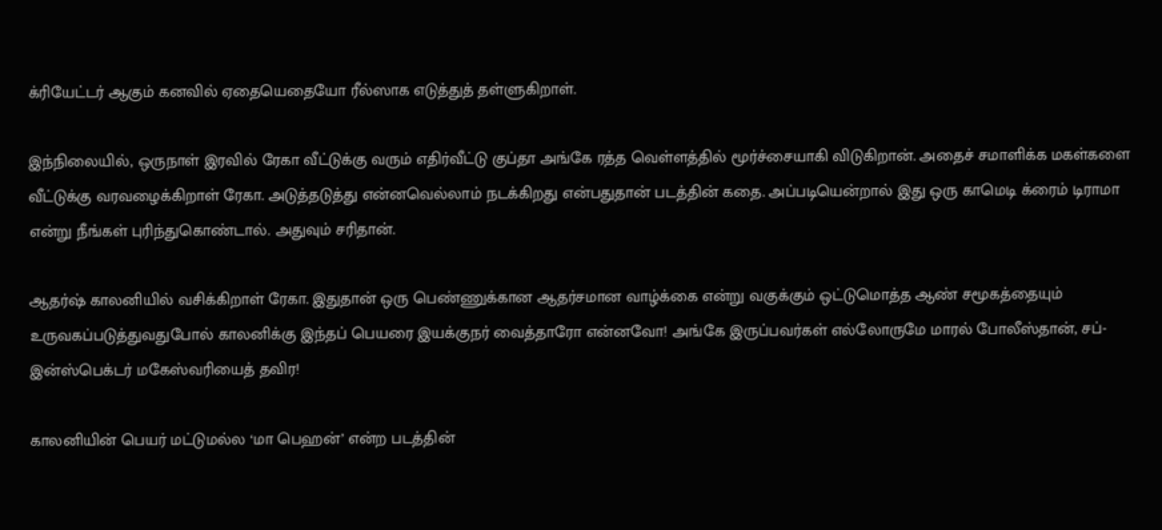க்ரியேட்டர் ஆகும் கனவில் ஏதையெதையோ ரீல்ஸாக எடுத்துத் தள்ளுகிறாள்.

இந்நிலையில், ஒருநாள் இரவில் ரேகா வீட்டுக்கு வரும் எதிர்வீட்டு குப்தா அங்கே ரத்த வெள்ளத்தில் மூர்ச்சையாகி விடுகிறான். அதைச் சமாளிக்க மகள்களை வீட்டுக்கு வரவழைக்கிறாள் ரேகா. அடுத்தடுத்து என்னவெல்லாம் நடக்கிறது என்பதுதான் படத்தின் கதை. அப்படியென்றால் இது ஒரு காமெடி க்ரைம் டிராமா என்று நீங்கள் புரிந்துகொண்டால். அதுவும் சரிதான்.

ஆதர்ஷ் காலனியில் வசிக்கிறாள் ரேகா. இதுதான் ஒரு பெண்ணுக்கான ஆதர்சமான வாழ்க்கை என்று வகுக்கும் ஒட்டுமொத்த ஆண் சமூகத்தையும் உருவகப்படுத்துவதுபோல் காலனிக்கு இந்தப் பெயரை இயக்குநர் வைத்தாரோ என்னவோ! அங்கே இருப்பவர்கள் எல்லோருமே மாரல் போலீஸ்தான், சப்-இன்ஸ்பெக்டர் மகேஸ்வரியைத் தவிர!

காலனியின் பெயர் மட்டுமல்ல ‘மா பெஹன்’ என்ற படத்தின்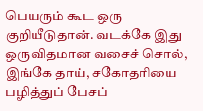பெயரும் கூட ஒரு குறியீடுதான். வடக்கே இது ஒருவிதமான வசைச் சொல், இங்கே தாய், சகோதரியை பழித்துப் பேசப்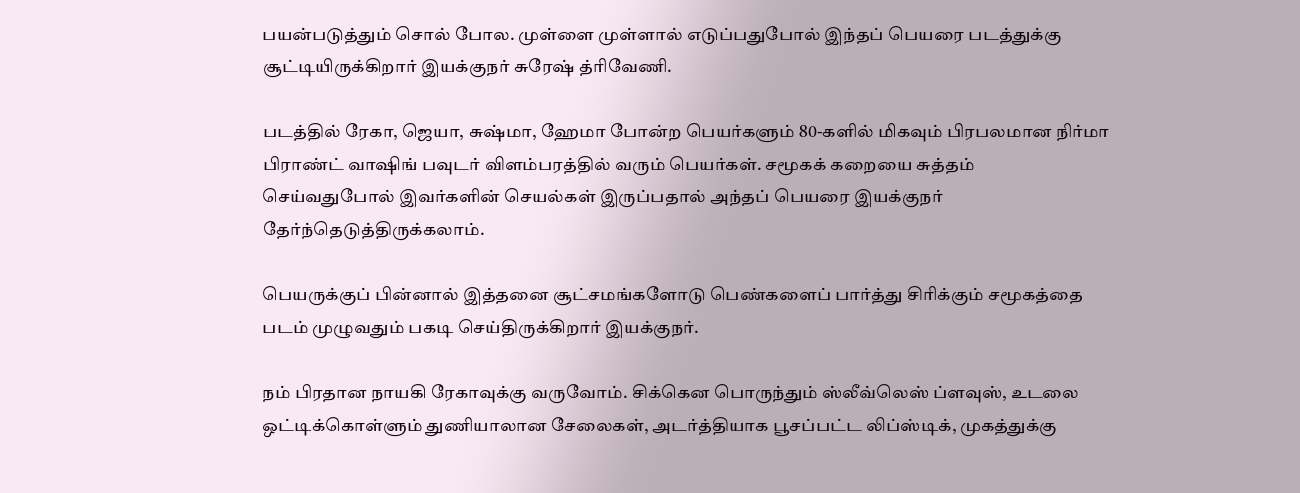பயன்படுத்தும் சொல் போல. முள்ளை முள்ளால் எடுப்பதுபோல் இந்தப் பெயரை படத்துக்கு சூட்டியிருக்கிறார் இயக்குநர் சுரேஷ் த்ரிவேணி.

படத்தில் ரேகா, ஜெயா, சுஷ்மா, ஹேமா போன்ற பெயர்களும் 80-களில் மிகவும் பிரபலமான நிர்மா பிராண்ட் வாஷிங் பவுடர் விளம்பரத்தில் வரும் பெயர்கள். சமூகக் கறையை சுத்தம் செய்வதுபோல் இவர்களின் செயல்கள் இருப்பதால் அந்தப் பெயரை இயக்குநர் தேர்ந்தெடுத்திருக்கலாம்.

பெயருக்குப் பின்னால் இத்தனை சூட்சமங்களோடு பெண்களைப் பார்த்து சிரிக்கும் சமூகத்தை படம் முழுவதும் பகடி செய்திருக்கிறார் இயக்குநர்.

நம் பிரதான நாயகி ரேகாவுக்கு வருவோம். சிக்கென பொருந்தும் ஸ்லீவ்லெஸ் ப்ளவுஸ், உடலை ஒட்டிக்கொள்ளும் துணியாலான சேலைகள், அடர்த்தியாக பூசப்பட்ட லிப்ஸ்டிக், முகத்துக்கு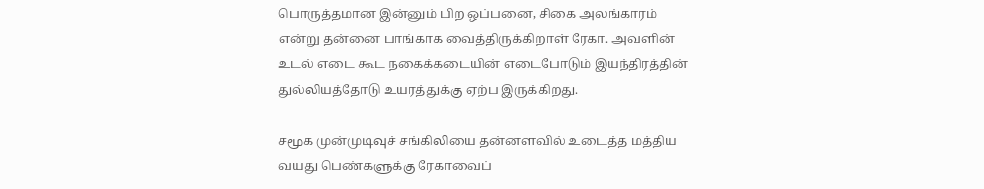பொருத்தமான இன்னும் பிற ஒப்பனை, சிகை அலங்காரம் என்று தன்னை பாங்காக வைத்திருக்கிறாள் ரேகா. அவளின் உடல் எடை கூட நகைக்கடையின் எடைபோடும் இயந்திரத்தின் துல்லியத்தோடு உயரத்துக்கு ஏற்ப இருக்கிறது.

சமூக முன்முடிவுச் சங்கிலியை தன்னளவில் உடைத்த மத்திய வயது பெண்களுக்கு ரேகாவைப்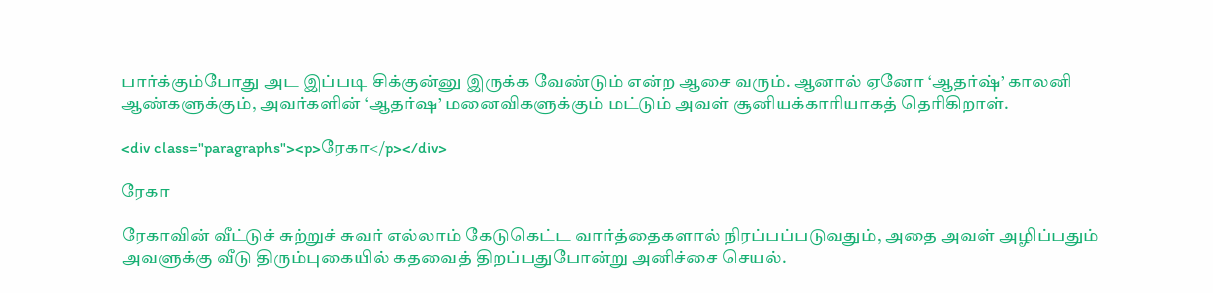பார்க்கும்போது அட இப்படி சிக்குன்னு இருக்க வேண்டும் என்ற ஆசை வரும். ஆனால் ஏனோ ‘ஆதர்ஷ்’ காலனி ஆண்களுக்கும், அவர்களின் ‘ஆதர்ஷ’ மனைவிகளுக்கும் மட்டும் அவள் சூனியக்காரியாகத் தெரிகிறாள்.

<div class="paragraphs"><p>ரேகா</p></div>

ரேகா

ரேகாவின் வீட்டுச் சுற்றுச் சுவர் எல்லாம் கேடுகெட்ட வார்த்தைகளால் நிரப்பப்படுவதும், அதை அவள் அழிப்பதும் அவளுக்கு வீடு திரும்புகையில் கதவைத் திறப்பதுபோன்று அனிச்சை செயல்.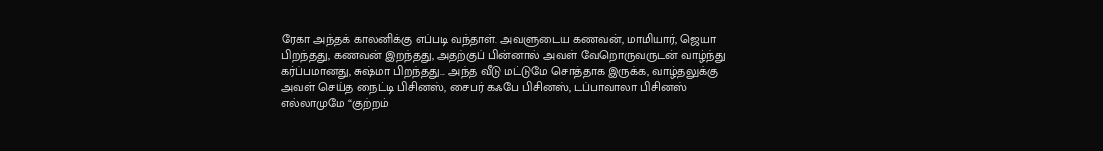ரேகா அந்தக் காலனிக்கு எப்படி வந்தாள். அவளுடைய கணவன், மாமியார், ஜெயா பிறந்தது, கணவன் இறந்தது, அதற்குப் பின்னால் அவள் வேறொருவருடன் வாழ்ந்து கர்ப்பமானது, சுஷ்மா பிறந்தது... அந்த வீடு மட்டுமே சொத்தாக இருக்க, வாழ்தலுக்கு அவள் செய்த நைட்டி பிசினஸ், சைபர் கஃபே பிசினஸ், டப்பாவாலா பிசினஸ் எல்லாமுமே “குற்றம்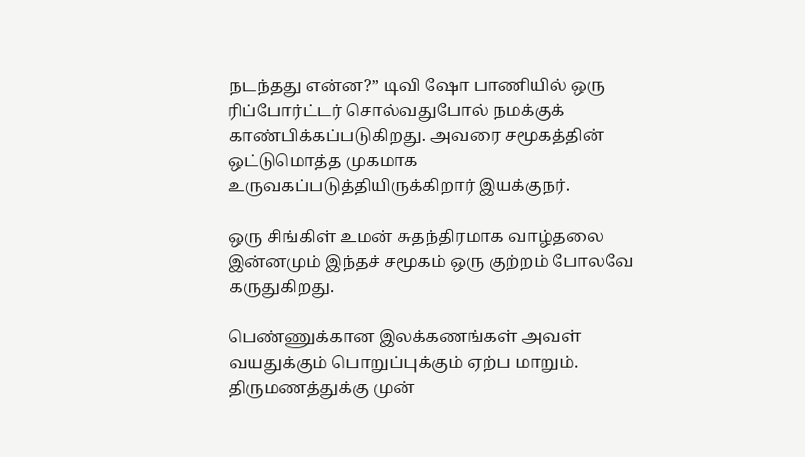நடந்தது என்ன?” டிவி ஷோ பாணியில் ஒரு ரிப்போர்ட்டர் சொல்வதுபோல் நமக்குக் காண்பிக்கப்படுகிறது. அவரை சமூகத்தின் ஒட்டுமொத்த முகமாக உருவகப்படுத்தியிருக்கிறார் இயக்குநர்.

ஒரு சிங்கிள் உமன் சுதந்திரமாக வாழ்தலை இன்னமும் இந்தச் சமூகம் ஒரு குற்றம் போலவே கருதுகிறது.

பெண்ணுக்கான இலக்கணங்கள் அவள் வயதுக்கும் பொறுப்புக்கும் ஏற்ப மாறும். திருமணத்துக்கு முன்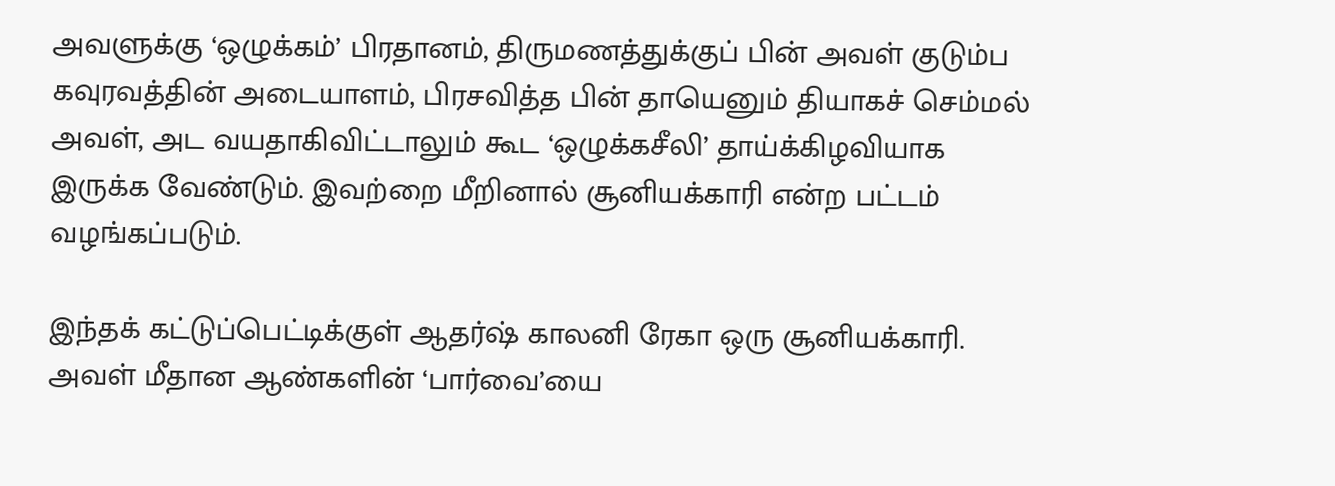அவளுக்கு ‘ஒழுக்கம்’ பிரதானம், திருமணத்துக்குப் பின் அவள் குடும்ப கவுரவத்தின் அடையாளம், பிரசவித்த பின் தாயெனும் தியாகச் செம்மல் அவள், அட வயதாகிவிட்டாலும் கூட ‘ஒழுக்கசீலி’ தாய்க்கிழவியாக இருக்க வேண்டும். இவற்றை மீறினால் சூனியக்காரி என்ற பட்டம் வழங்கப்படும்.

இந்தக் கட்டுப்பெட்டிக்குள் ஆதர்ஷ் காலனி ரேகா ஒரு சூனியக்காரி. அவள் மீதான ஆண்களின் ‘பார்வை’யை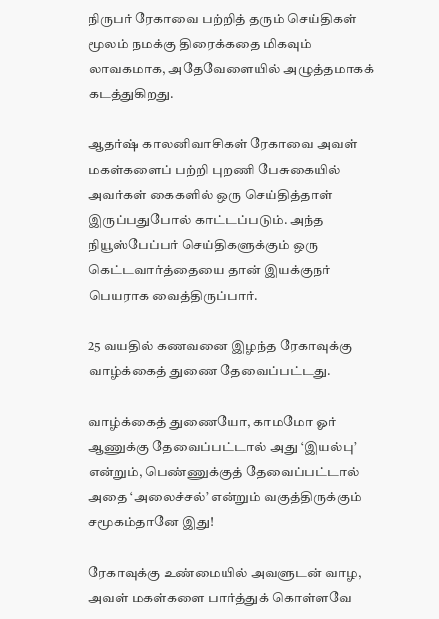நிருபர் ரேகாவை பற்றித் தரும் செய்திகள் மூலம் நமக்கு திரைக்கதை மிகவும் லாவகமாக, அதேவேளையில் அழுத்தமாகக் கடத்துகிறது.

ஆதர்ஷ் காலனிவாசிகள் ரேகாவை அவள் மகள்களைப் பற்றி புறணி பேசுகையில் அவர்கள் கைகளில் ஒரு செய்தித்தாள் இருப்பதுபோல் காட்டப்படும். அந்த நியூஸ்பேப்பர் செய்திகளுக்கும் ஒரு கெட்டவார்த்தையை தான் இயக்குநர் பெயராக வைத்திருப்பார்.

25 வயதில் கணவனை இழந்த ரேகாவுக்கு வாழ்க்கைத் துணை தேவைப்பட்டது.

வாழ்க்கைத் துணையோ, காமமோ ஓர் ஆணுக்கு தேவைப்பட்டால் அது ‘இயல்பு’ என்றும், பெண்ணுக்குத் தேவைப்பட்டால் அதை ‘அலைச்சல்’ என்றும் வகுத்திருக்கும் சமூகம்தானே இது!

ரேகாவுக்கு உண்மையில் அவளுடன் வாழ, அவள் மகள்களை பார்த்துக் கொள்ளவே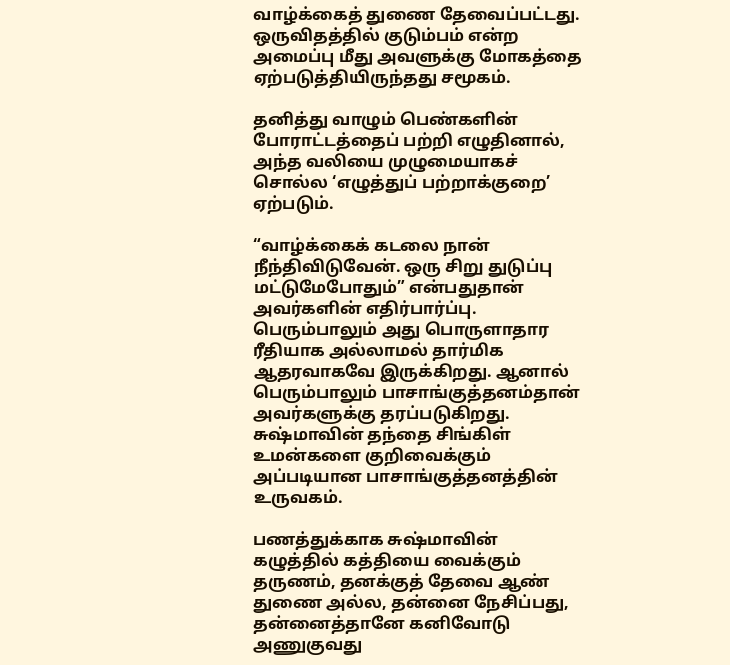வாழ்க்கைத் துணை தேவைப்பட்டது. ஒருவிதத்தில் குடும்பம் என்ற அமைப்பு மீது அவளுக்கு மோகத்தை ஏற்படுத்தியிருந்தது சமூகம்.

தனித்து வாழும் பெண்களின் போராட்டத்தைப் பற்றி எழுதினால், அந்த வலியை முழுமையாகச் சொல்ல ‘எழுத்துப் பற்றாக்குறை’ ஏற்படும்.

“வாழ்க்கைக் கடலை நான் நீந்திவிடுவேன். ஒரு சிறு துடுப்பு மட்டுமேபோதும்” என்பதுதான் அவர்களின் எதிர்பார்ப்பு. பெரும்பாலும் அது பொருளாதார ரீதியாக அல்லாமல் தார்மிக ஆதரவாகவே இருக்கிறது. ஆனால் பெரும்பாலும் பாசாங்குத்தனம்தான் அவர்களுக்கு தரப்படுகிறது. சுஷ்மாவின் தந்தை சிங்கிள் உமன்களை குறிவைக்கும் அப்படியான பாசாங்குத்தனத்தின் உருவகம்.

பணத்துக்காக சுஷ்மாவின் கழுத்தில் கத்தியை வைக்கும் தருணம், தனக்குத் தேவை ஆண் துணை அல்ல, தன்னை நேசிப்பது, தன்னைத்தானே கனிவோடு அணுகுவது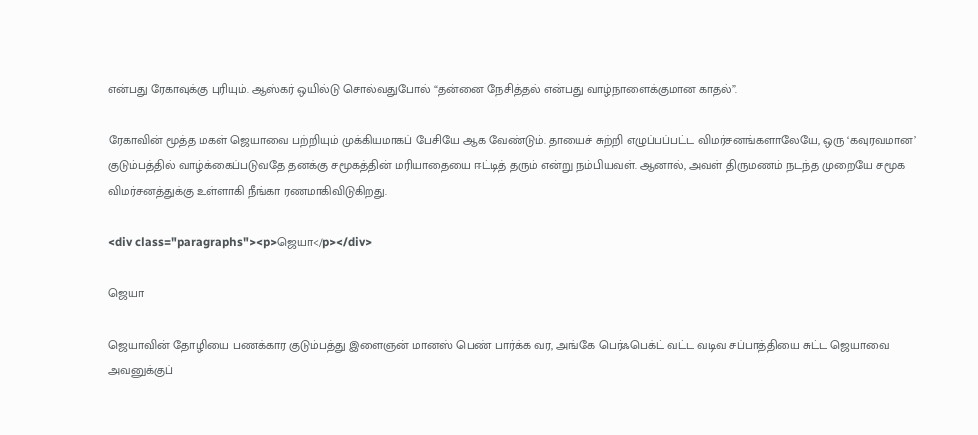என்பது ரேகாவுக்கு புரியும். ஆஸ்கர் ஒயில்டு சொல்வதுபோல் “தன்னை நேசித்தல் என்பது வாழ்நாளைக்குமான காதல்”.

ரேகாவின் மூத்த மகள் ஜெயாவை பற்றியும் முக்கியமாகப் பேசியே ஆக வேண்டும். தாயைச் சுற்றி எழுப்பப்பட்ட விமர்சனங்களாலேயே, ஒரு ‘கவுரவமான’ குடும்பத்தில் வாழ்க்கைப்படுவதே தனக்கு சமூகத்தின் மரியாதையை ஈட்டித் தரும் என்று நம்பியவள். ஆனால், அவள் திருமணம் நடந்த முறையே சமூக விமர்சனத்துக்கு உள்ளாகி நீங்கா ரணமாகிவிடுகிறது.

<div class="paragraphs"><p>ஜெயா</p></div>

ஜெயா

ஜெயாவின் தோழியை பணக்கார குடும்பத்து இளைஞன் மானஸ் பெண் பார்க்க வர, அங்கே பெர்ஃபெக்ட் வட்ட வடிவ சப்பாத்தியை சுட்ட ஜெயாவை அவனுக்குப்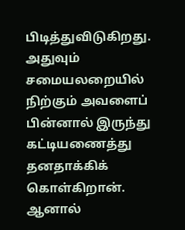பிடித்துவிடுகிறது. அதுவும் சமையலறையில் நிற்கும் அவளைப் பின்னால் இருந்து கட்டியணைத்து தனதாக்கிக் கொள்கிறான். ஆனால்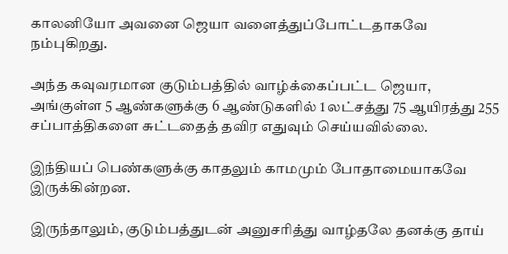காலனியோ அவனை ஜெயா வளைத்துப்போட்டதாகவே நம்புகிறது.

அந்த கவுவரமான குடும்பத்தில் வாழ்க்கைப்பட்ட ஜெயா, அங்குள்ள 5 ஆண்களுக்கு 6 ஆண்டுகளில் 1 லட்சத்து 75 ஆயிரத்து 255 சப்பாத்திகளை சுட்டதைத் தவிர எதுவும் செய்யவில்லை.

இந்தியப் பெண்களுக்கு காதலும் காமமும் போதாமையாகவே இருக்கின்றன.

இருந்தாலும், குடும்பத்துடன் அனுசரித்து வாழ்தலே தனக்கு தாய்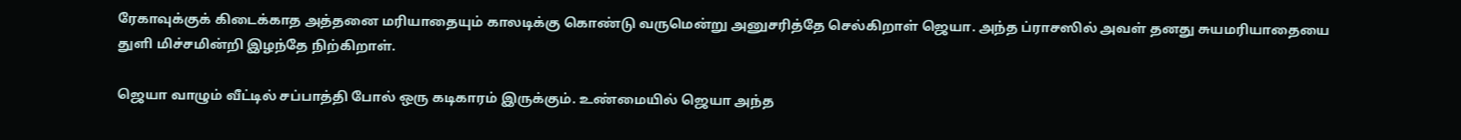ரேகாவுக்குக் கிடைக்காத அத்தனை மரியாதையும் காலடிக்கு கொண்டு வருமென்று அனுசரித்தே செல்கிறாள் ஜெயா. அந்த ப்ராசஸில் அவள் தனது சுயமரியாதையை துளி மிச்சமின்றி இழந்தே நிற்கிறாள்.

ஜெயா வாழும் வீட்டில் சப்பாத்தி போல் ஒரு கடிகாரம் இருக்கும். உண்மையில் ஜெயா அந்த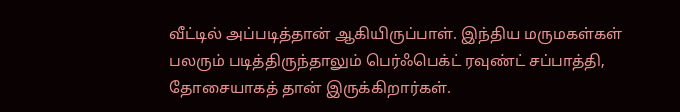வீட்டில் அப்படித்தான் ஆகியிருப்பாள். இந்திய மருமகள்கள் பலரும் படித்திருந்தாலும் பெர்ஃபெக்ட் ரவுண்ட் சப்பாத்தி, தோசையாகத் தான் இருக்கிறார்கள்.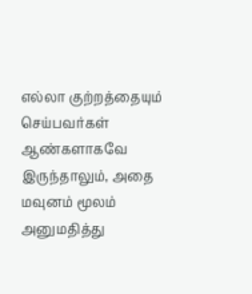எல்லா குற்றத்தையும் செய்பவர்கள் ஆண்களாகவே இருந்தாலும், அதை மவுனம் மூலம் அனுமதித்து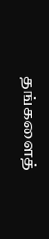தங்களைத்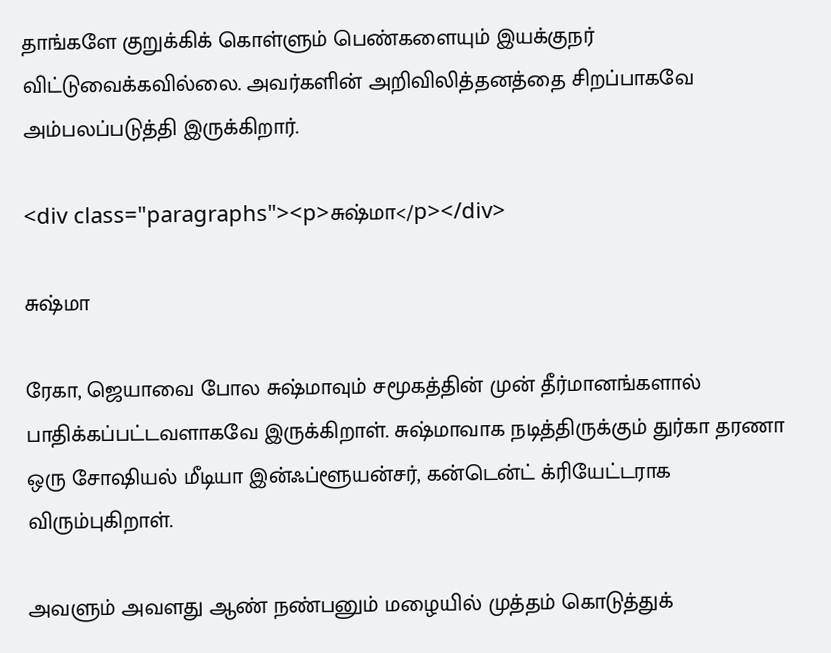தாங்களே குறுக்கிக் கொள்ளும் பெண்களையும் இயக்குநர் விட்டுவைக்கவில்லை. அவர்களின் அறிவிலித்தனத்தை சிறப்பாகவே அம்பலப்படுத்தி இருக்கிறார்.

<div class="paragraphs"><p>சுஷ்மா</p></div>

சுஷ்மா

ரேகா, ஜெயாவை போல சுஷ்மாவும் சமூகத்தின் முன் தீர்மானங்களால் பாதிக்கப்பட்டவளாகவே இருக்கிறாள். சுஷ்மாவாக நடித்திருக்கும் துர்கா தரணா ஒரு சோஷியல் மீடியா இன்ஃப்ளூயன்சர், கன்டென்ட் க்ரியேட்டராக விரும்புகிறாள்.

அவளும் அவளது ஆண் நண்பனும் மழையில் முத்தம் கொடுத்துக்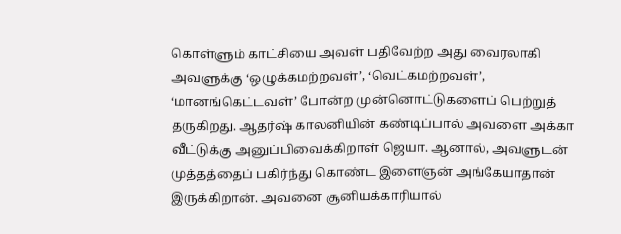கொள்ளும் காட்சியை அவள் பதிவேற்ற அது வைரலாகி அவளுக்கு ‘ஒழுக்கமற்றவள்’, ‘வெட்கமற்றவள்’, ‘மானங்கெட்டவள்’ போன்ற முன்னொட்டுகளைப் பெற்றுத் தருகிறது. ஆதர்ஷ் காலனியின் கண்டிப்பால் அவளை அக்கா வீட்டுக்கு அனுப்பிவைக்கிறாள் ஜெயா. ஆனால், அவளுடன் முத்தத்தைப் பகிர்ந்து கொண்ட இளைஞன் அங்கேயாதான் இருக்கிறான். அவனை சூனியக்காரியால்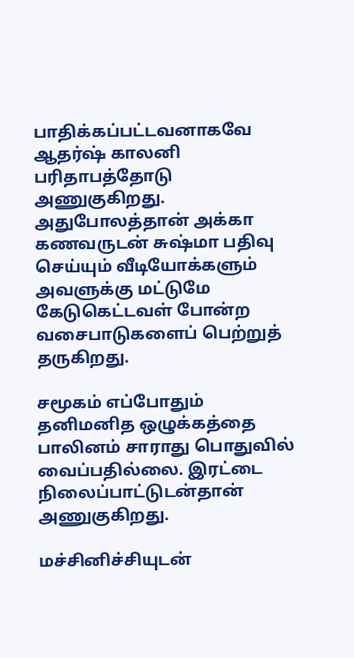பாதிக்கப்பட்டவனாகவே ஆதர்ஷ் காலனி பரிதாபத்தோடு அணுகுகிறது. அதுபோலத்தான் அக்கா கணவருடன் சுஷ்மா பதிவு செய்யும் வீடியோக்களும் அவளுக்கு மட்டுமே கேடுகெட்டவள் போன்ற வசைபாடுகளைப் பெற்றுத் தருகிறது.

சமூகம் எப்போதும் தனிமனித ஒழுக்கத்தை பாலினம் சாராது பொதுவில் வைப்பதில்லை. இரட்டை நிலைப்பாட்டுடன்தான் அணுகுகிறது.

மச்சினிச்சியுடன்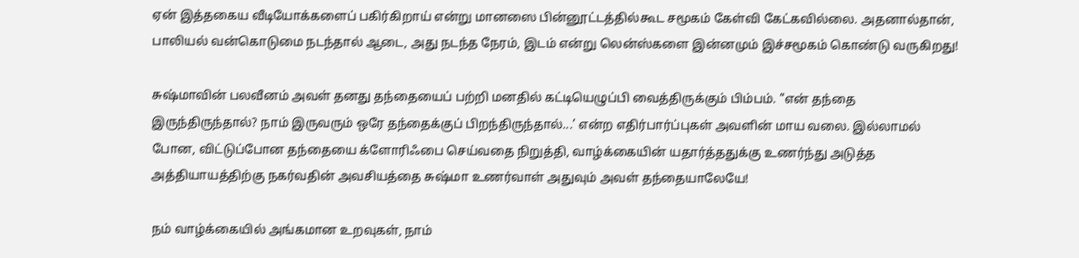ஏன் இத்தகைய வீடியோக்களைப் பகிர்கிறாய் என்று மானஸை பின்னூட்டத்தில்கூட சமூகம் கேள்வி கேட்கவில்லை. அதனால்தான், பாலியல் வன்கொடுமை நடந்தால் ஆடை, அது நடந்த நேரம், இடம் என்று லென்ஸ்களை இன்னமும் இச்சமூகம் கொண்டு வருகிறது!

சுஷ்மாவின் பலவீனம் அவள் தனது தந்தையைப் பற்றி மனதில் கட்டியெழுப்பி வைத்திருக்கும் பிம்பம். ’‘என் தந்தை இருந்திருந்தால்? நாம் இருவரும் ஒரே தந்தைக்குப் பிறந்திருந்தால்...’ என்ற எதிர்பார்ப்புகள் அவளின் மாய வலை. இல்லாமல் போன, விட்டுப்போன தந்தையை க்ளோரிஃபை செய்வதை நிறுத்தி, வாழ்க்கையின் யதார்த்ததுக்கு உணர்ந்து அடுத்த அத்தியாயத்திற்கு நகர்வதின் அவசியத்தை சுஷ்மா உணர்வாள் அதுவும் அவள் தந்தையாலேயே!

நம் வாழ்க்கையில் அங்கமான உறவுகள், நாம்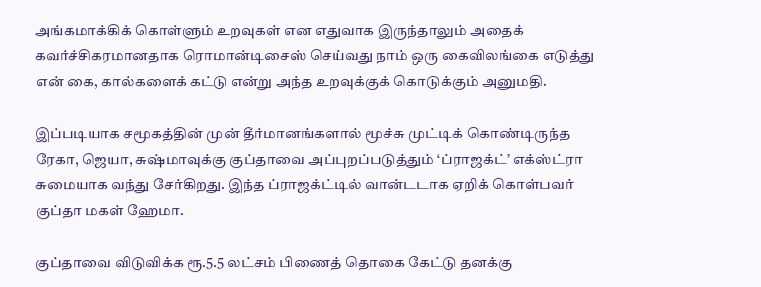அங்கமாக்கிக் கொள்ளும் உறவுகள் என எதுவாக இருந்தாலும் அதைக் கவர்ச்சிகரமானதாக ரொமான்டிசைஸ் செய்வது நாம் ஒரு கைவிலங்கை எடுத்து என் கை, கால்களைக் கட்டு என்று அந்த உறவுக்குக் கொடுக்கும் அனுமதி.

இப்படியாக சமூகத்தின் முன் தீர்மானங்களால் மூச்சு முட்டிக் கொண்டிருந்த ரேகா, ஜெயா, சுஷ்மாவுக்கு குப்தாவை அப்புறப்படுத்தும் ‘ப்ராஜக்ட்’ எக்ஸ்ட்ரா சுமையாக வந்து சேர்கிறது. இந்த ப்ராஜக்ட்டில் வான்டடாக ஏறிக் கொள்பவர் குப்தா மகள் ஹேமா.

குப்தாவை விடுவிக்க ரூ.5.5 லட்சம் பிணைத் தொகை கேட்டு தனக்கு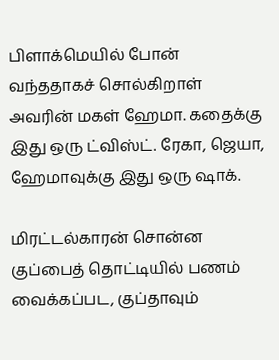பிளாக்மெயில் போன் வந்ததாகச் சொல்கிறாள் அவரின் மகள் ஹேமா. கதைக்கு இது ஒரு ட்விஸ்ட். ரேகா, ஜெயா, ஹேமாவுக்கு இது ஒரு ஷாக்.

மிரட்டல்காரன் சொன்ன குப்பைத் தொட்டியில் பணம் வைக்கப்பட, குப்தாவும்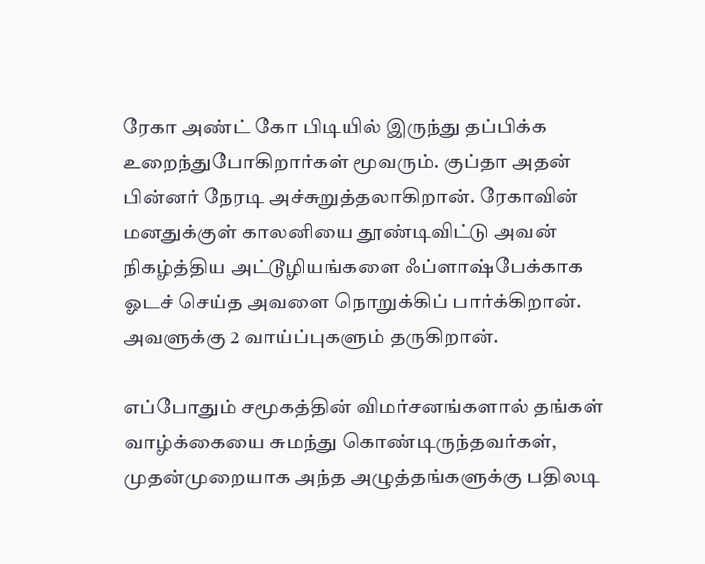ரேகா அண்ட் கோ பிடியில் இருந்து தப்பிக்க உறைந்துபோகிறார்கள் மூவரும். குப்தா அதன் பின்னர் நேரடி அச்சுறுத்தலாகிறான். ரேகாவின் மனதுக்குள் காலனியை தூண்டிவிட்டு அவன் நிகழ்த்திய அட்டூழியங்களை ஃப்ளாஷ்பேக்காக ஓடச் செய்த அவளை நொறுக்கிப் பார்க்கிறான். அவளுக்கு 2 வாய்ப்புகளும் தருகிறான்.

எப்போதும் சமூகத்தின் விமர்சனங்களால் தங்கள் வாழ்க்கையை சுமந்து கொண்டிருந்தவர்கள், முதன்முறையாக அந்த அழுத்தங்களுக்கு பதிலடி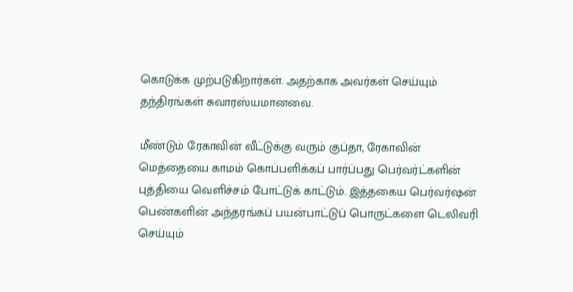கொடுக்க முற்படுகிறார்கள். அதற்காக அவர்கள் செய்யும் தந்திரங்கள் சுவாரஸ்யமானவை.

மீண்டும் ரேகாவின் வீட்டுக்கு வரும் குப்தா, ரேகாவின் மெத்தையை காமம் கொப்பளிக்கப் பார்ப்பது பெர்வர்ட்களின் புத்தியை வெளிச்சம் போட்டுக் காட்டும். இத்தகைய பெர்வர்ஷன் பெண்களின் அந்தரங்கப் பயன்பாட்டுப் பொருட்களை டெலிவரி செய்யும்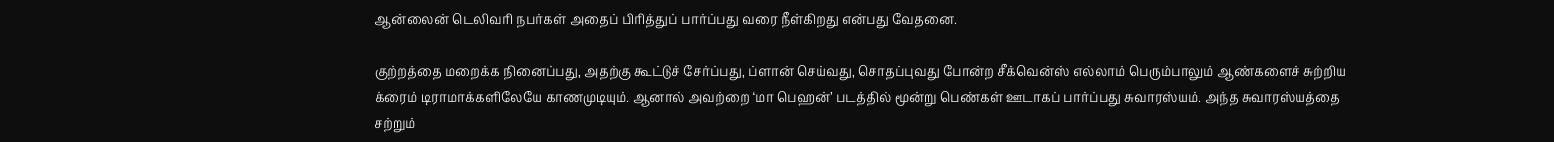ஆன்லைன் டெலிவரி நபர்கள் அதைப் பிரித்துப் பார்ப்பது வரை நீள்கிறது என்பது வேதனை.

குற்றத்தை மறைக்க நினைப்பது, அதற்கு கூட்டுச் சேர்ப்பது, ப்ளான் செய்வது, சொதப்புவது போன்ற சீக்வென்ஸ் எல்லாம் பெரும்பாலும் ஆண்களைச் சுற்றிய க்ரைம் டிராமாக்களிலேயே காணமுடியும். ஆனால் அவற்றை ‘மா பெஹன்’ படத்தில் மூன்று பெண்கள் ஊடாகப் பார்ப்பது சுவாரஸ்யம். அந்த சுவாரஸ்யத்தை சற்றும்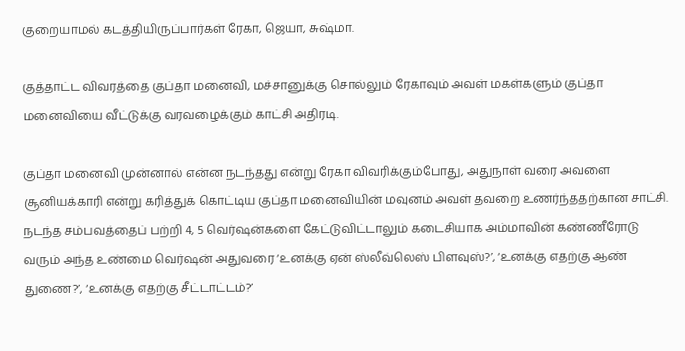குறையாமல் கடத்தியிருப்பார்கள் ரேகா, ஜெயா, சுஷ்மா.

குத்தாட்ட விவரத்தை குப்தா மனைவி, மச்சானுக்கு சொல்லும் ரேகாவும் அவள் மகள்களும் குப்தா மனைவியை வீட்டுக்கு வரவழைக்கும் காட்சி அதிரடி.

குப்தா மனைவி முன்னால் என்ன நடந்தது என்று ரேகா விவரிக்கும்போது, அதுநாள் வரை அவளை சூனியக்காரி என்று கரித்துக் கொட்டிய குப்தா மனைவியின் மவுனம் அவள் தவறை உணர்ந்ததற்கான சாட்சி. நடந்த சம்பவத்தைப் பற்றி 4, 5 வெர்ஷன்களை கேட்டுவிட்டாலும் கடைசியாக அம்மாவின் கண்ணீரோடு வரும் அந்த உண்மை வெர்ஷன் அதுவரை ‘உனக்கு ஏன் ஸ்லீவ்லெஸ் பிளவுஸ்?’, ‘உனக்கு எதற்கு ஆண் துணை?’, ‘உனக்கு எதற்கு சீட்டாட்டம்?’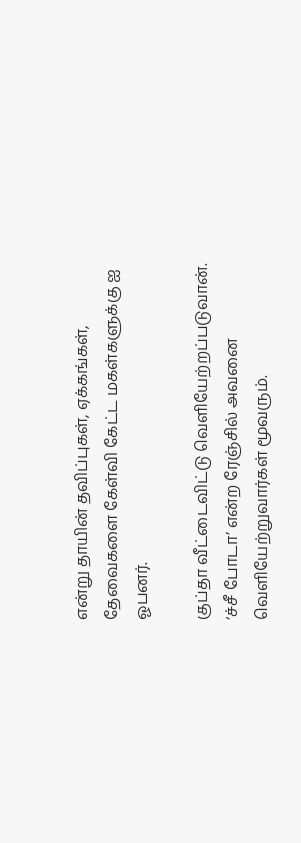என்று தாயின் தவிப்புகள், ஏக்கங்கள், தேவைகளை கேள்வி கேட்ட மகள்களுக்கு ஐ ஓபனர்.

குப்தா வீட்டைவிட்டு வெளியேற்றப்படுவான். ‘ச்சீ போடா’ என்ற ரேஞ்சில் அவனை வெளியேற்றுவார்கள் மூவரும்.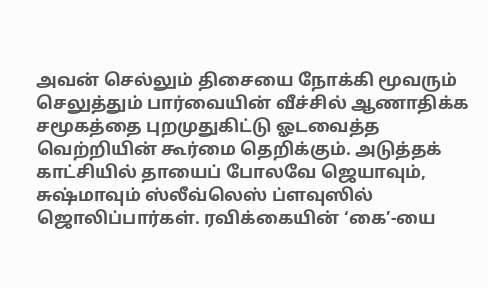அவன் செல்லும் திசையை நோக்கி மூவரும் செலுத்தும் பார்வையின் வீச்சில் ஆணாதிக்க சமூகத்தை புறமுதுகிட்டு ஓடவைத்த வெற்றியின் கூர்மை தெறிக்கும். அடுத்தக் காட்சியில் தாயைப் போலவே ஜெயாவும், சுஷ்மாவும் ஸ்லீவ்லெஸ் ப்ளவுஸில் ஜொலிப்பார்கள். ரவிக்கையின் ‘கை’-யை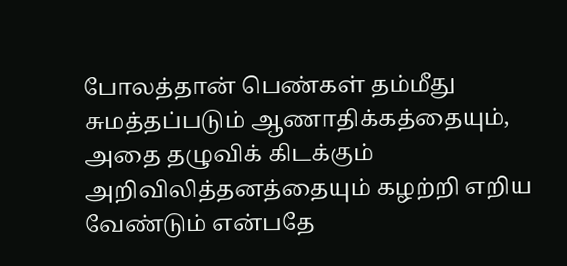போலத்தான் பெண்கள் தம்மீது சுமத்தப்படும் ஆணாதிக்கத்தையும், அதை தழுவிக் கிடக்கும் அறிவிலித்தனத்தையும் கழற்றி எறிய வேண்டும் என்பதே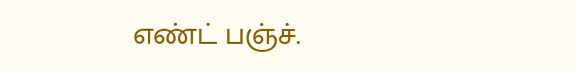எண்ட் பஞ்ச்.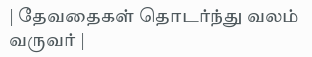| தேவதைகள் தொடர்ந்து வலம் வருவர் |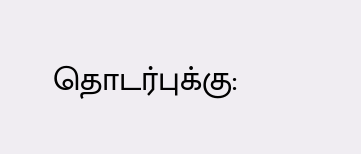தொடர்புக்கு: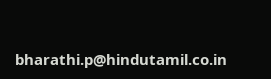bharathi.p@hindutamil.co.in